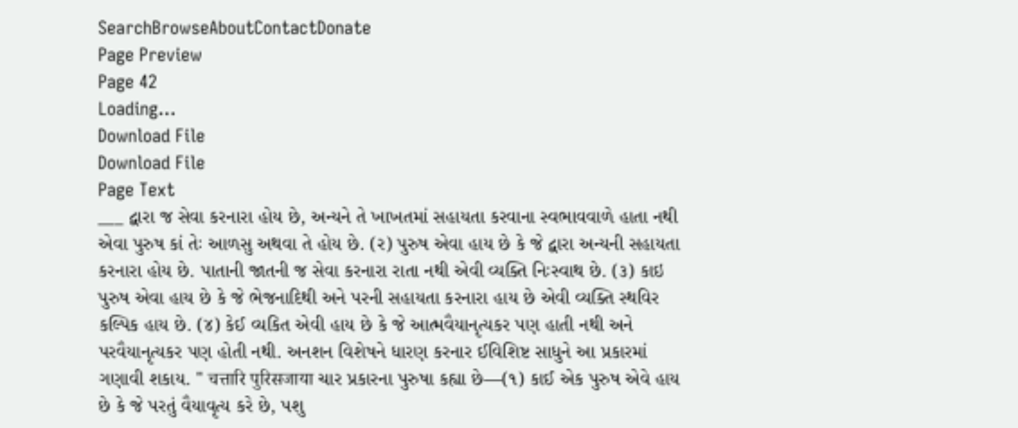SearchBrowseAboutContactDonate
Page Preview
Page 42
Loading...
Download File
Download File
Page Text
___ દ્વારા જ સેવા કરનારા હોય છે, અન્યને તે ખાખતમાં સહાયતા કરવાના સ્વભાવવાળે હાતા નથી એવા પુરુષ કાં તેઃ આળસુ અથવા તે હોય છે. (ર) પુરુષ એવા હાય છે કે જે દ્વારા અન્યની સહાયતા કરનારા હોય છે. પાતાની જાતની જ સેવા કરનારા રાતા નથી એવી વ્યક્તિ નિઃસ્વાથ છે. (૩) કાઇ પુરુષ એવા હાય છે કે જે ભેજનાદિથી અને પરની સહાયતા કરનારા હાય છે એવી વ્યક્તિ સ્થવિર કલ્પિક હાય છે. (૪) કેઈ વ્યકિત એવી હાય છે કે જે આત્મવૈયાનૃત્યકર પણ હાતી નથી અને પરવૈયાનૃત્યકર પણ હોતી નથી. અનશન વિશેષને ધારણ કરનાર ઈવિશિષ્ટ સાધુને આ પ્રકારમાં ગણાવી શકાય. " चत्तारि पुरिसजाया ચાર પ્રકારના પુરુષા કહ્યા છે—(૧) કાઈ એક પુરુષ એવે હાય છે કે જે પરતું વૈયાવૃત્ય કરે છે, પશુ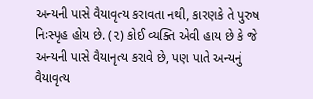અન્યની પાસે વૈયાવૃત્ય કરાવતા નથી, કારણકે તે પુરુષ નિઃસ્પૃહ હોય છે. (૨) કોઈ વ્યક્તિ એવી હાય છે કે જે અન્યની પાસે વૈયાનૃત્ય કરાવે છે, પણ પાતે અન્યનું વૈયાવૃત્ય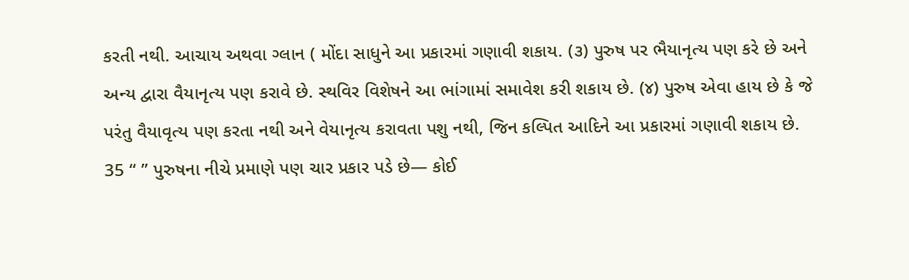કરતી નથી. આચાય અથવા ગ્લાન ( મોંદા સાધુને આ પ્રકારમાં ગણાવી શકાય. (૩) પુરુષ પર ભૈયાનૃત્ય પણ કરે છે અને અન્ય દ્વારા વૈયાનૃત્ય પણ કરાવે છે. સ્થવિર વિશેષને આ ભાંગામાં સમાવેશ કરી શકાય છે. (૪) પુરુષ એવા હાય છે કે જે પરંતુ વૈયાવૃત્ય પણ કરતા નથી અને વેયાનૃત્ય કરાવતા પશુ નથી, જિન કલ્પિત આદિને આ પ્રકારમાં ગણાવી શકાય છે. 35 “ ” પુરુષના નીચે પ્રમાણે પણ ચાર પ્રકાર પડે છે— કોઈ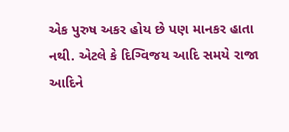એક પુરુષ અકર હોય છે પણ માનકર હાતા નથી. એટલે કે દિગ્વિજય આદિ સમયે રાજા આદિને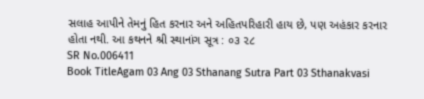સલાહ આપીને તેમનું હિત કરનાર અને અહિતપરિહારી હાય છે, પણ અહંકાર કરનાર હોતા નથી. આ કથનને શ્રી સ્થાનાંગ સૂત્ર : ૦૩ ૨૮
SR No.006411
Book TitleAgam 03 Ang 03 Sthanang Sutra Part 03 Sthanakvasi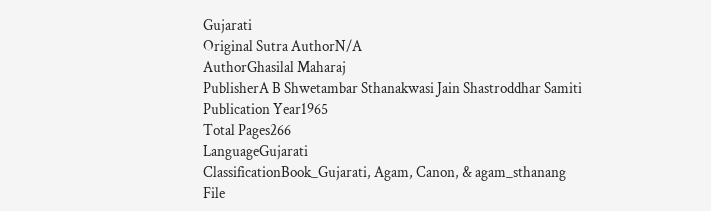Gujarati
Original Sutra AuthorN/A
AuthorGhasilal Maharaj
PublisherA B Shwetambar Sthanakwasi Jain Shastroddhar Samiti
Publication Year1965
Total Pages266
LanguageGujarati
ClassificationBook_Gujarati, Agam, Canon, & agam_sthanang
File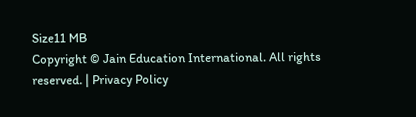Size11 MB
Copyright © Jain Education International. All rights reserved. | Privacy Policy